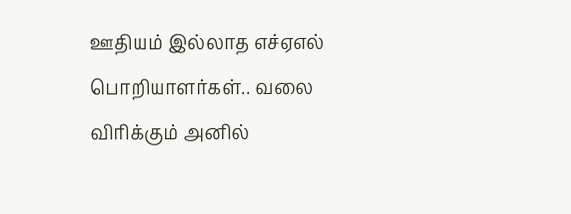ஊதியம் இல்லாத எச்ஏஎல் பொறியாளர்கள்.. வலை விரிக்கும் அனில்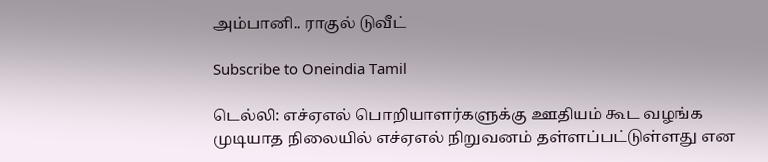அம்பானி.. ராகுல் டுவீட்

Subscribe to Oneindia Tamil

டெல்லி: எச்ஏஎல் பொறியாளர்களுக்கு ஊதியம் கூட வழங்க முடியாத நிலையில் எச்ஏஎல் நிறுவனம் தள்ளப்பட்டுள்ளது என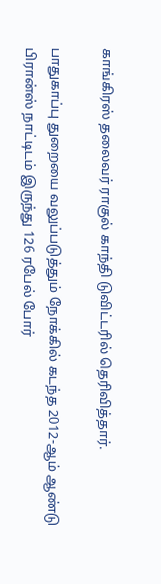காங்கிரஸ் தலைவர் ராகுல் காந்தி டுவிட்டரில் தெரிவித்தார்.

பாதுகாப்பு துறையை வலுப்படுத்தும் நோக்கில் கடந்த 2012-ஆம் ஆண்டு பிரான்ஸ் நாட்டிடம் இருந்து 126 ரபேல் போர்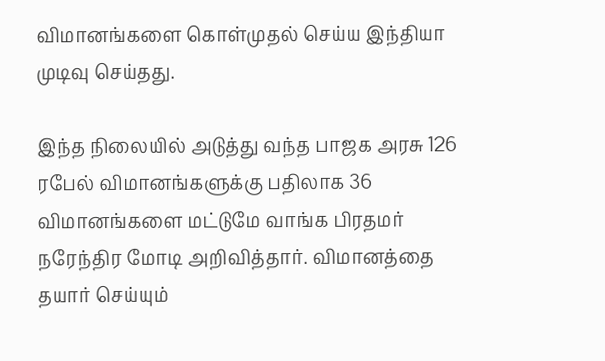விமானங்களை கொள்முதல் செய்ய இந்தியா முடிவு செய்தது.

இந்த நிலையில் அடுத்து வந்த பாஜக அரசு 126 ரபேல் விமானங்களுக்கு பதிலாக 36 விமானங்களை மட்டுமே வாங்க பிரதமர் நரேந்திர மோடி அறிவித்தார். விமானத்தை தயார் செய்யும்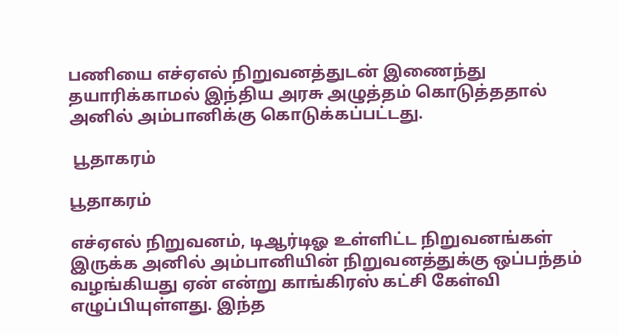பணியை எச்ஏஎல் நிறுவனத்துடன் இணைந்து தயாரிக்காமல் இந்திய அரசு அழுத்தம் கொடுத்ததால் அனில் அம்பானிக்கு கொடுக்கப்பட்டது.

 பூதாகரம்

பூதாகரம்

எச்ஏஎல் நிறுவனம், டிஆர்டிஓ உள்ளிட்ட நிறுவனங்கள் இருக்க அனில் அம்பானியின் நிறுவனத்துக்கு ஒப்பந்தம் வழங்கியது ஏன் என்று காங்கிரஸ் கட்சி கேள்வி எழுப்பியுள்ளது. இந்த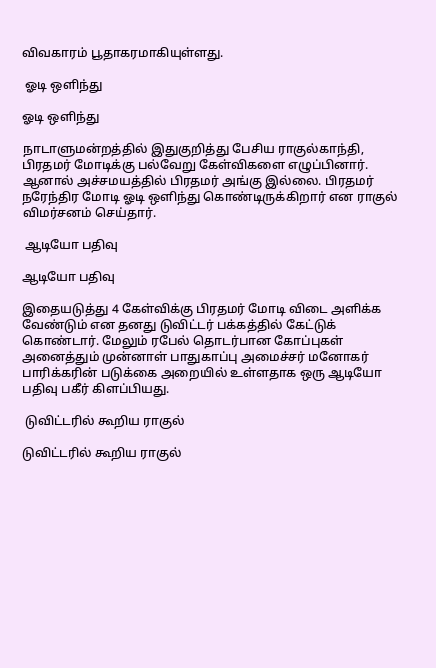விவகாரம் பூதாகரமாகியுள்ளது.

 ஓடி ஒளிந்து

ஓடி ஒளிந்து

நாடாளுமன்றத்தில் இதுகுறித்து பேசிய ராகுல்காந்தி, பிரதமர் மோடிக்கு பல்வேறு கேள்விகளை எழுப்பினார். ஆனால் அச்சமயத்தில் பிரதமர் அங்கு இல்லை. பிரதமர் நரேந்திர மோடி ஓடி ஒளிந்து கொண்டிருக்கிறார் என ராகுல் விமர்சனம் செய்தார்.

 ஆடியோ பதிவு

ஆடியோ பதிவு

இதையடுத்து 4 கேள்விக்கு பிரதமர் மோடி விடை அளிக்க வேண்டும் என தனது டுவிட்டர் பக்கத்தில் கேட்டுக் கொண்டார். மேலும் ரபேல் தொடர்பான கோப்புகள் அனைத்தும் முன்னாள் பாதுகாப்பு அமைச்சர் மனோகர் பாரிக்கரின் படுக்கை அறையில் உள்ளதாக ஒரு ஆடியோ பதிவு பகீர் கிளப்பியது.

 டுவிட்டரில் கூறிய ராகுல்

டுவிட்டரில் கூறிய ராகுல்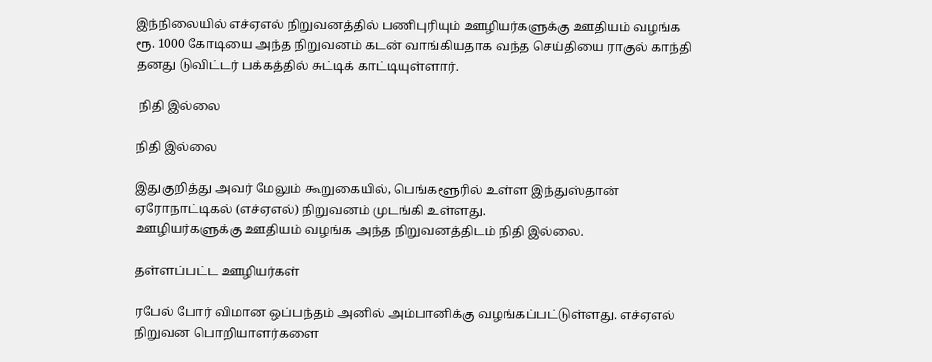இந்நிலையில் எச்ஏஎல் நிறுவனத்தில் பணிபுரியும் ஊழியர்களுக்கு ஊதியம் வழங்க ரூ. 1000 கோடியை அந்த நிறுவனம் கடன் வாங்கியதாக வந்த செய்தியை ராகுல் காந்தி தனது டுவிட்டர் பக்கத்தில் சுட்டிக் காட்டியுள்ளார்.

 நிதி இல்லை

நிதி இல்லை

இதுகுறித்து அவர் மேலும் கூறுகையில், பெங்களூரில் உள்ள இந்துஸ்தான் ஏரோநாட்டிகல் (எச்ஏஎல்) நிறுவனம் முடங்கி உள்ளது.
ஊழியர்களுக்கு ஊதியம் வழங்க அந்த நிறுவனத்திடம் நிதி இல்லை.

தள்ளப்பட்ட ஊழியர்கள்

ரபேல் போர் விமான ஒப்பந்தம் அனில் அம்பானிக்கு வழங்கப்பட்டுள்ளது. எச்ஏஎல் நிறுவன பொறியாளர்களை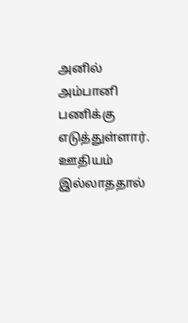அனில் அம்பானி பணிக்கு எடுத்துள்ளார். ஊதியம் இல்லாததால்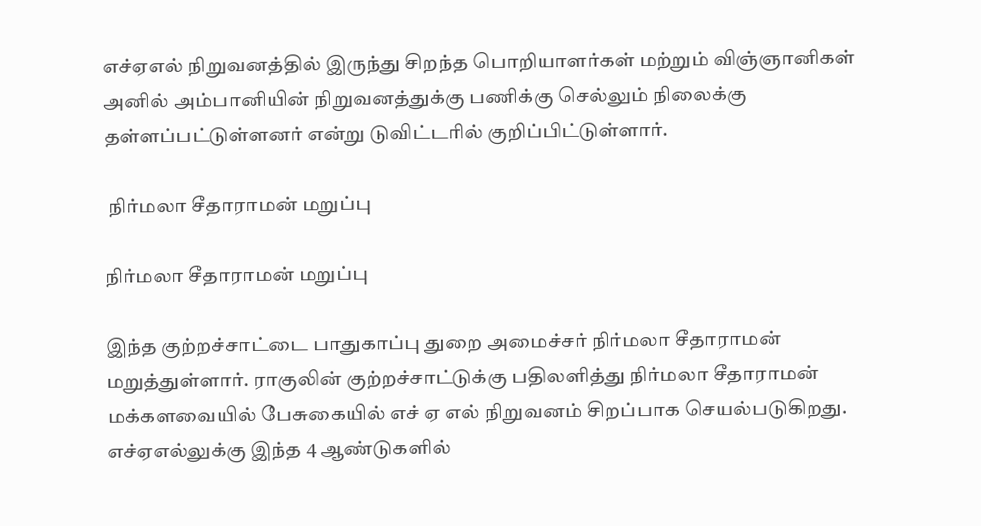எச்ஏஎல் நிறுவனத்தில் இருந்து சிறந்த பொறியாளர்கள் மற்றும் விஞ்ஞானிகள் அனில் அம்பானியின் நிறுவனத்துக்கு பணிக்கு செல்லும் நிலைக்கு தள்ளப்பட்டுள்ளனர் என்று டுவிட்டரில் குறிப்பிட்டுள்ளார்.

 நிர்மலா சீதாராமன் மறுப்பு

நிர்மலா சீதாராமன் மறுப்பு

இந்த குற்றச்சாட்டை பாதுகாப்பு துறை அமைச்சர் நிர்மலா சீதாராமன் மறுத்துள்ளார். ராகுலின் குற்றச்சாட்டுக்கு பதிலளித்து நிர்மலா சீதாராமன் மக்களவையில் பேசுகையில் எச் ஏ எல் நிறுவனம் சிறப்பாக செயல்படுகிறது. எச்ஏஎல்லுக்கு இந்த 4 ஆண்டுகளில்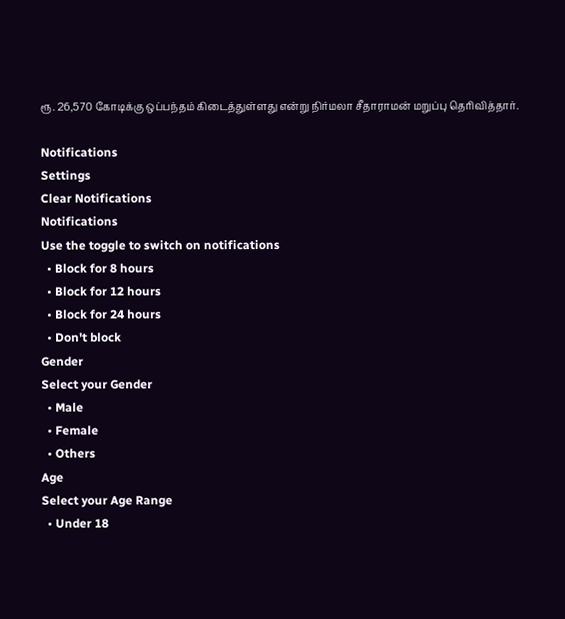ரூ. 26,570 கோடிக்கு ஒப்பந்தம் கிடைத்துள்ளது என்று நிர்மலா சீதாராமன் மறுப்பு தெரிவித்தார்.

Notifications
Settings
Clear Notifications
Notifications
Use the toggle to switch on notifications
  • Block for 8 hours
  • Block for 12 hours
  • Block for 24 hours
  • Don't block
Gender
Select your Gender
  • Male
  • Female
  • Others
Age
Select your Age Range
  • Under 18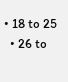• 18 to 25
  • 26 to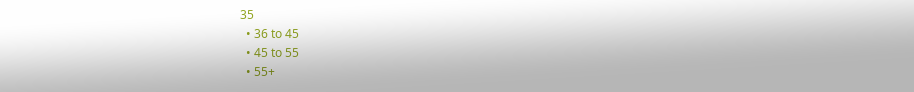35
  • 36 to 45
  • 45 to 55
  • 55+